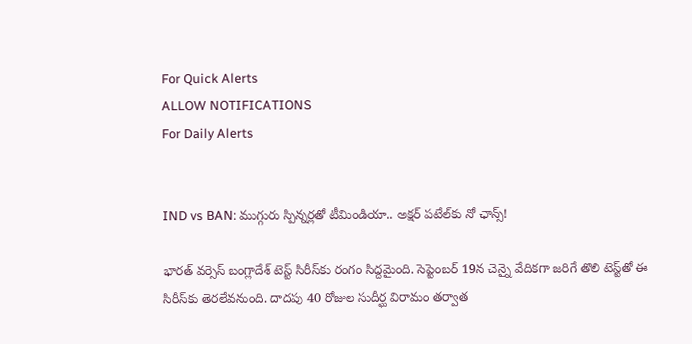For Quick Alerts
ALLOW NOTIFICATIONS
For Daily Alerts


IND vs BAN: ముగ్గురు స్పిన్నర్లతో టీమిండియా.. అక్షర్ పటేల్‌కు నో ఛాన్స్!

భారత్ వర్సెస్ బంగ్లాదేశ్ టెస్ట్ సిరీస్‌కు రంగం సిద్దమైంది. సెప్టెంబర్ 19న చెన్నై వేదికగా జరిగే తొలి టెస్ట్‌తో ఈ సిరీస్‌కు తెరలేవనుంది. దాదపు 40 రోజుల సుదీర్ఘ విరామం తర్వాత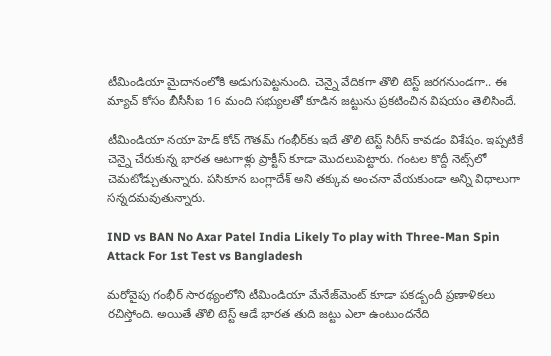టీమిండియా మైదానంలోకి అడుగుపెట్టనుంది. చెన్నై వేదికగా తొలి టెస్ట్ జరగనుండగా.. ఈ మ్యాచ్ కోసం బీసీసీఐ 16 మంది సభ్యులతో కూడిన జట్టును ప్రకటించిన విషయం తెలిసిందే.

టీమిండియా నయా హెడ్ కోచ్ గౌతమ్ గంభీర్‌కు ఇదే తొలి టెస్ట్ సిరీస్ కావడం విశేషం. ఇప్పటికే చెన్నై చేరుకున్న భారత ఆటగాళ్లు ప్రాక్టీస్ కూడా మొదలుపెట్టారు. గంటల కొద్దీ నెట్స్‌లో చెమటోడ్చుతున్నారు. పసికూన బంగ్లాదేశ్ అని తక్కువ అంచనా వేయకుండా అన్ని విధాలుగా సన్నదమవుతున్నారు.

IND vs BAN No Axar Patel India Likely To play with Three-Man Spin Attack For 1st Test vs Bangladesh

మరోవైపు గంభీర్ సారథ్యంలోని టీమిండియా మేనేజ్‌మెంట్ కూడా పకడ్బందీ ప్రణాళికలు రచిస్తోంది. అయితే తొలి టెస్ట్‌ ఆడే భారత తుది జట్టు ఎలా ఉంటుందనేది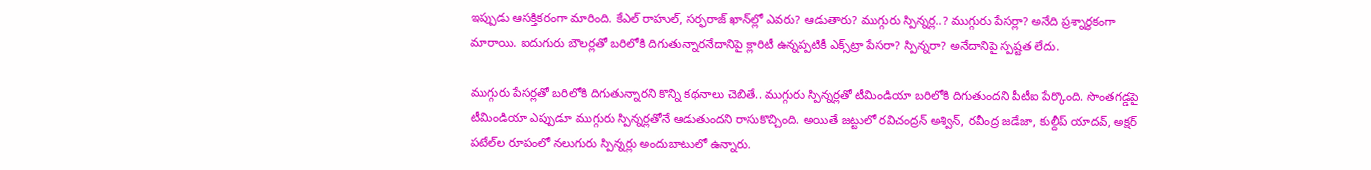ఇప్పుడు ఆసక్తికరంగా మారింది. కేఎల్ రాహుల్, సర్ఫరాజ్ ఖాన్‌ల్లో ఎవరు? ఆడుతారు? ముగ్గురు స్పిన్నర్ల..? ముగ్గురు పేసర్లా? అనేది ప్రశ్నార్థకంగా మారాయి. ఐదుగురు బౌలర్లతో బరిలోకి దిగుతున్నారనేదానిపై క్లారిటీ ఉన్నప్పటికీ ఎక్స్‌ట్రా పేసరా? స్పిన్నరా? అనేదానిపై స్పష్టత లేదు.

ముగ్గురు పేసర్లతో బరిలోకి దిగుతున్నారని కొన్ని కథనాలు చెబితే.. ముగ్గురు స్పిన్నర్లతో టీమిండియా బరిలోకి దిగుతుందని పీటీఐ పేర్కొంది. సొంతగడ్డపై టీమిండియా ఎప్పుడూ ముగ్గురు స్పిన్నర్లతోనే ఆడుతుందని రాసుకొచ్చింది. అయితే జట్టులో రవిచంద్రన్ అశ్విన్, రవీంద్ర జడేజా, కుల్దీప్ యాదవ్, అక్షర్ పటేల్‌ల రూపంలో నలుగురు స్పిన్నర్లు అందుబాటులో ఉన్నారు.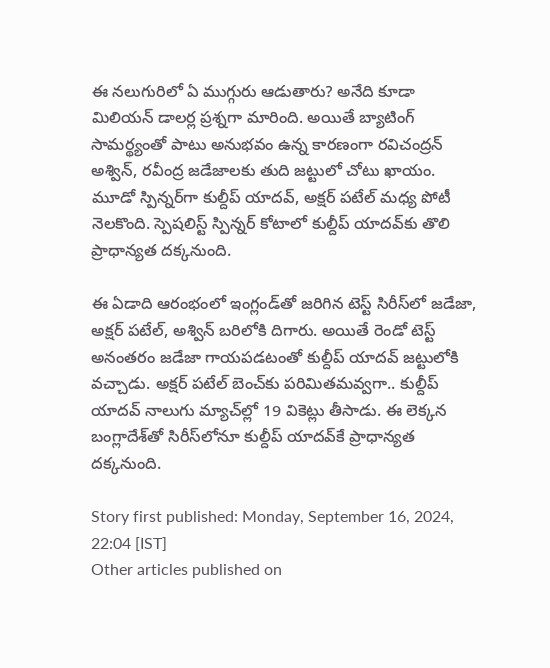ఈ నలుగురిలో ఏ ముగ్గురు ఆడుతారు? అనేది కూడా మిలియన్ డాలర్ల ప్రశ్నగా మారింది. అయితే బ్యాటింగ్ సామర్థ్యంతో పాటు అనుభవం ఉన్న కారణంగా రవిచంద్రన్ అశ్విన్, రవీంద్ర జడేజా‌లకు తుది జట్టులో చోటు ఖాయం. మూడో స్పిన్నర్‌గా కుల్దీప్ యాదవ్, అక్షర్ పటేల్ మధ్య పోటీ నెలకొంది. స్పెషలిస్ట్ స్పిన్నర్ కోటాలో కుల్దీప్ యాదవ్‌కు తొలి ప్రాధాన్యత దక్కనుంది.

ఈ ఏడాది ఆరంభంలో ఇంగ్లండ్‌తో జరిగిన టెస్ట్ సిరీస్‌లో జడేజా, అక్షర్ పటేల్, అశ్విన్ బరిలోకి దిగారు. అయితే రెండో టెస్ట్ అనంతరం జడేజా గాయపడటంతో కుల్దీప్ యాదవ్ జట్టులోకి వచ్చాడు. అక్షర్ పటేల్ బెంచ్‌కు పరిమితమవ్వగా.. కుల్దీప్ యాదవ్ నాలుగు మ్యాచ్‌ల్లో 19 వికెట్లు తీసాడు. ఈ లెక్కన బంగ్లాదేశ్‌తో సిరీస్‌లోనూ కుల్దీప్ యాదవ్‌కే ప్రాధాన్యత దక్కనుంది.

Story first published: Monday, September 16, 2024, 22:04 [IST]
Other articles published on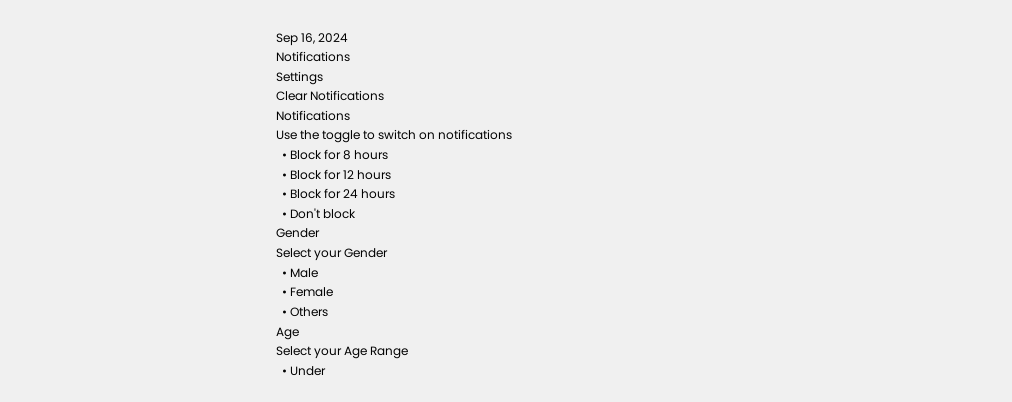Sep 16, 2024
Notifications
Settings
Clear Notifications
Notifications
Use the toggle to switch on notifications
  • Block for 8 hours
  • Block for 12 hours
  • Block for 24 hours
  • Don't block
Gender
Select your Gender
  • Male
  • Female
  • Others
Age
Select your Age Range
  • Under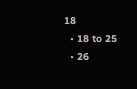18
  • 18 to 25
  • 26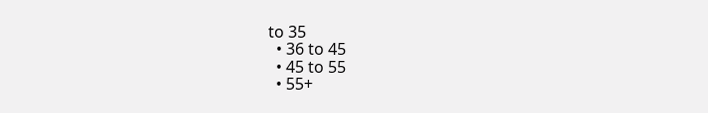to 35
  • 36 to 45
  • 45 to 55
  • 55+